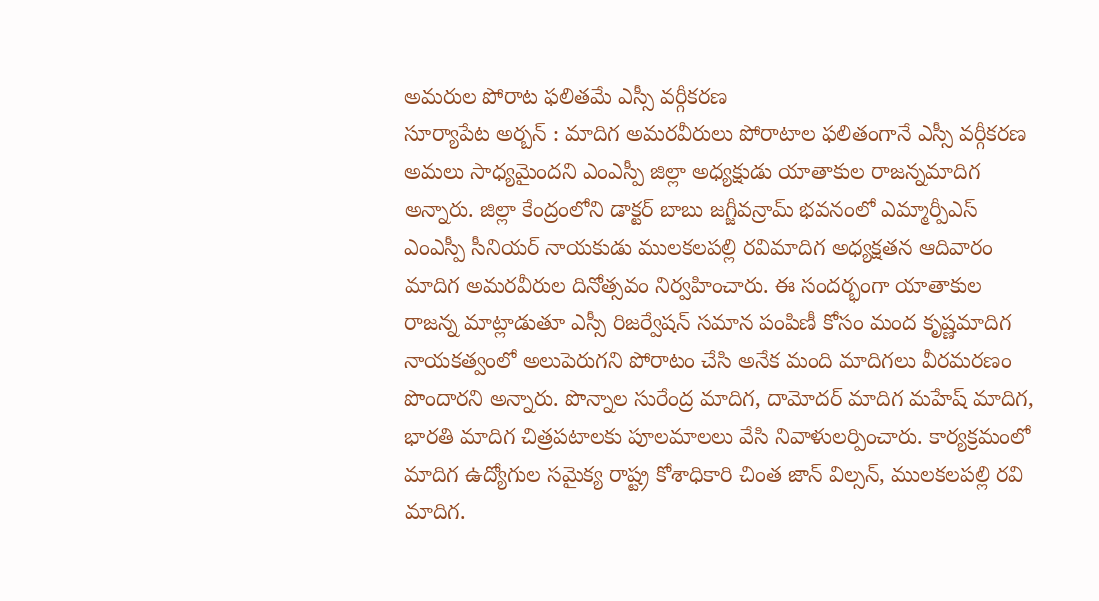అమరుల పోరాట ఫలితమే ఎస్సీ వర్గీకరణ
సూర్యాపేట అర్బన్ : మాదిగ అమరవీరులు పోరాటాల ఫలితంగానే ఎస్సీ వర్గీకరణ అమలు సాధ్యమైందని ఎంఎస్పీ జిల్లా అధ్యక్షుడు యాతాకుల రాజన్నమాదిగ అన్నారు. జిల్లా కేంద్రంలోని డాక్టర్ బాబు జగ్జీవన్రామ్ భవనంలో ఎమ్మార్పీఎస్ ఎంఎస్పీ సీనియర్ నాయకుడు ములకలపల్లి రవిమాదిగ అధ్యక్షతన ఆదివారం మాదిగ అమరవీరుల దినోత్సవం నిర్వహించారు. ఈ సందర్భంగా యాతాకుల రాజన్న మాట్లాడుతూ ఎస్సీ రిజర్వేషన్ సమాన పంపిణీ కోసం మంద కృష్ణమాదిగ నాయకత్వంలో అలుపెరుగని పోరాటం చేసి అనేక మంది మాదిగలు వీరమరణం పొందారని అన్నారు. పొన్నాల సురేంద్ర మాదిగ, దామోదర్ మాదిగ మహేష్ మాదిగ, భారతి మాదిగ చిత్రపటాలకు పూలమాలలు వేసి నివాళులర్పించారు. కార్యక్రమంలో మాదిగ ఉద్యోగుల సమైక్య రాష్ట్ర కోశాధికారి చింత జాన్ విల్సన్, ములకలపల్లి రవి మాదిగ.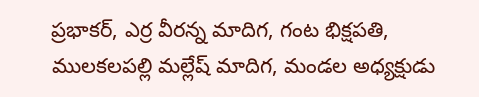ప్రభాకర్, ఎర్ర వీరన్న మాదిగ, గంట భిక్షపతి, ములకలపల్లి మల్లేష్ మాదిగ, మండల అధ్యక్షుడు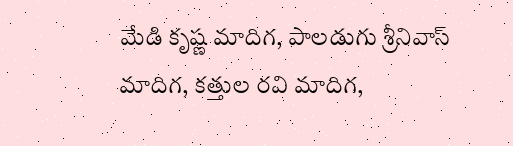మేడి కృష్ణ మాదిగ, పాలడుగు శ్రీనివాస్ మాదిగ, కత్తుల రవి మాదిగ,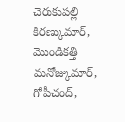చెరుకుపల్లి కిరణ్కుమార్, మొండికత్తి మనోజ్కుమార్, గోపీచంద్,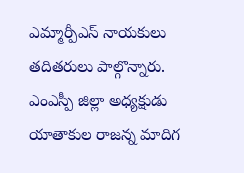ఎమ్మార్పీఎస్ నాయకులు తదితరులు పాల్గొన్నారు.
ఎంఎస్పీ జిల్లా అధ్యక్షుడు
యాతాకుల రాజన్న మాదిగ